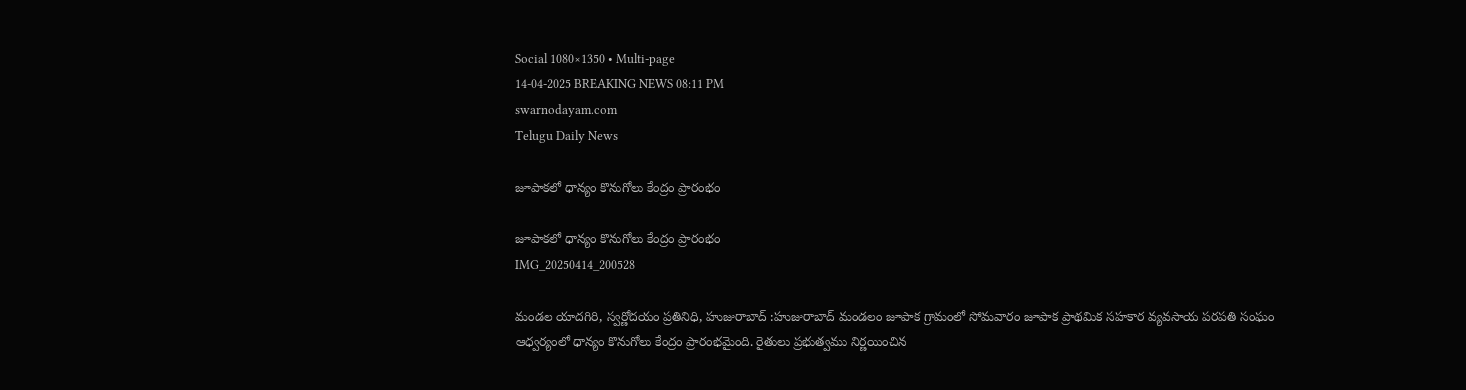Social 1080×1350 • Multi-page
14-04-2025 BREAKING NEWS 08:11 PM
swarnodayam.com
Telugu Daily News

జూపాకలో ధాన్యం కొనుగోలు కేంద్రం ప్రారంభం

జూపాకలో ధాన్యం కొనుగోలు కేంద్రం ప్రారంభం
IMG_20250414_200528

మండల యాదగిరి, స్వర్ణోదయం ప్రతినిధి, హుజురాబాద్ :హుజురాబాద్ మండలం జూపాక గ్రామంలో సోమవారం జూపాక ప్రాథమిక సహకార వ్యవసాయ పరపతి సంఘం ఆధ్వర్యంలో ధాన్యం కొనుగోలు కేంద్రం ప్రారంభమైంది. రైతులు ప్రభుత్వము నిర్ణయించిన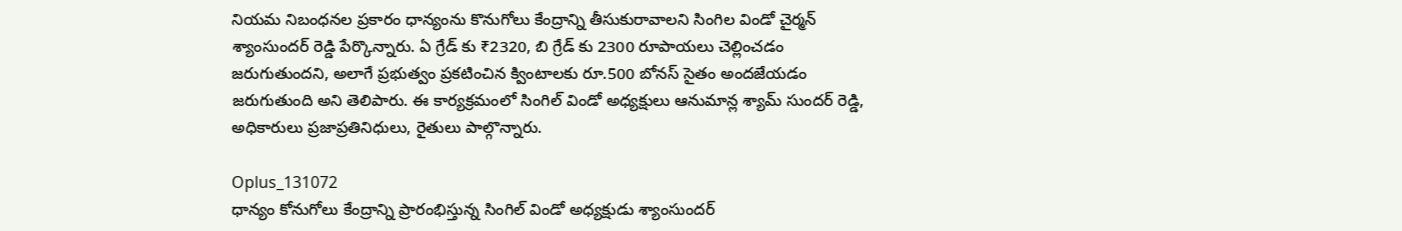నియమ నిబంధనల ప్రకారం ధాన్యంను కొనుగోలు కేంద్రాన్ని తీసుకురావాలని సింగిల విండో చైర్మన్ శ్యాంసుందర్ రెడ్డి పేర్కొన్నారు. ఏ గ్రేడ్ కు ₹2320, బి గ్రేడ్ కు 2300 రూపాయలు చెల్లించడం జరుగుతుందని, అలాగే ప్రభుత్వం ప్రకటించిన క్వింటాలకు రూ.500 బోనస్ సైతం అందజేయడం జరుగుతుంది అని తెలిపారు. ఈ కార్యక్రమంలో సింగిల్ విండో అధ్యక్షులు ఆనుమాన్ల శ్యామ్ సుందర్ రెడ్డి, అధికారులు ప్రజాప్రతినిధులు, రైతులు పాల్గొన్నారు.

Oplus_131072
ధాన్యం కోనుగోలు కేంద్రాన్ని ప్రారంభిస్తున్న సింగిల్ విండో అధ్యక్షుడు శ్యాంసుందర్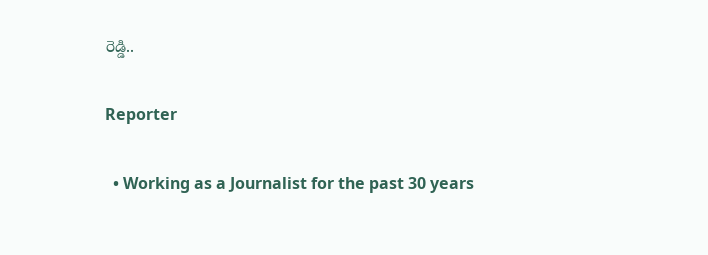రెడ్డి..

Reporter

  • Working as a Journalist for the past 30 years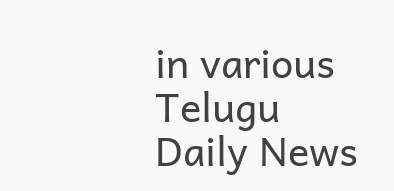in various Telugu Daily News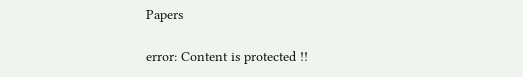Papers

error: Content is protected !!